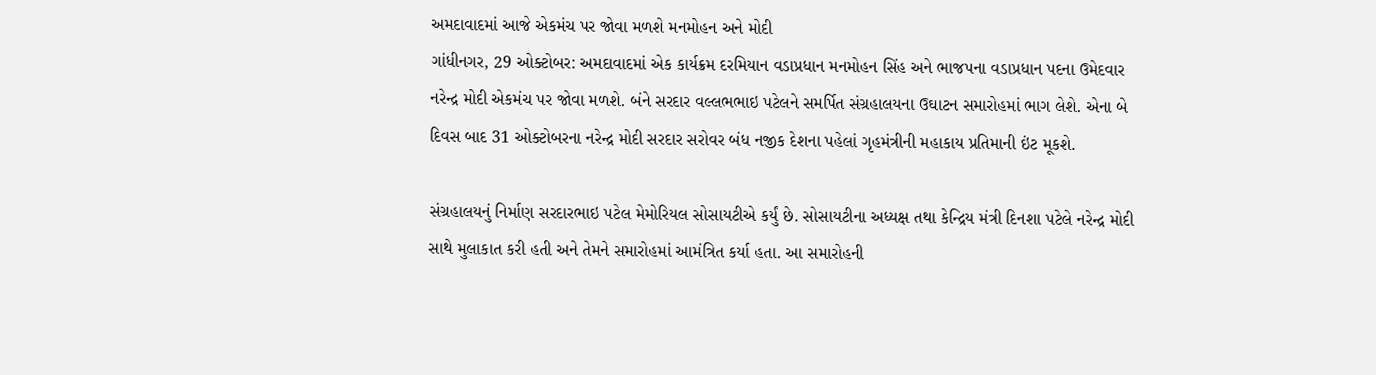અમદાવાદમાં આજે એકમંચ પર જોવા મળશે મનમોહન અને મોદી
ગાંધીનગર, 29 ઓક્ટોબર: અમદાવાદમાં એક કાર્યક્રમ દરમિયાન વડાપ્રધાન મનમોહન સિંહ અને ભાજપના વડાપ્રધાન પદના ઉમેદવાર નરેન્દ્ર મોદી એકમંચ પર જોવા મળશે. બંને સરદાર વલ્લભભાઇ પટેલને સમર્પિત સંગ્રહાલયના ઉઘાટન સમારોહમાં ભાગ લેશે. એના બે દિવસ બાદ 31 ઓક્ટોબરના નરેન્દ્ર મોદી સરદાર સરોવર બંધ નજીક દેશના પહેલાં ગૃહમંત્રીની મહાકાય પ્રતિમાની ઇંટ મૂકશે.

સંગ્રહાલયનું નિર્માણ સરદારભાઇ પટેલ મેમોરિયલ સોસાયટીએ કર્યું છે. સોસાયટીના અધ્યક્ષ તથા કેન્દ્રિય મંત્રી દિનશા પટેલે નરેન્દ્ર મોદી સાથે મુલાકાત કરી હતી અને તેમને સમારોહમાં આમંત્રિત કર્યા હતા. આ સમારોહની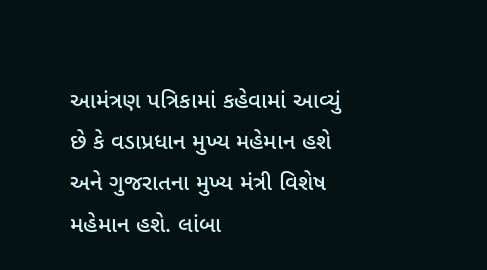આમંત્રણ પત્રિકામાં કહેવામાં આવ્યું છે કે વડાપ્રધાન મુખ્ય મહેમાન હશે અને ગુજરાતના મુખ્ય મંત્રી વિશેષ મહેમાન હશે. લાંબા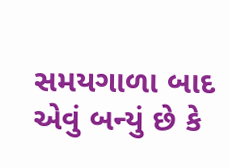સમયગાળા બાદ એવું બન્યું છે કે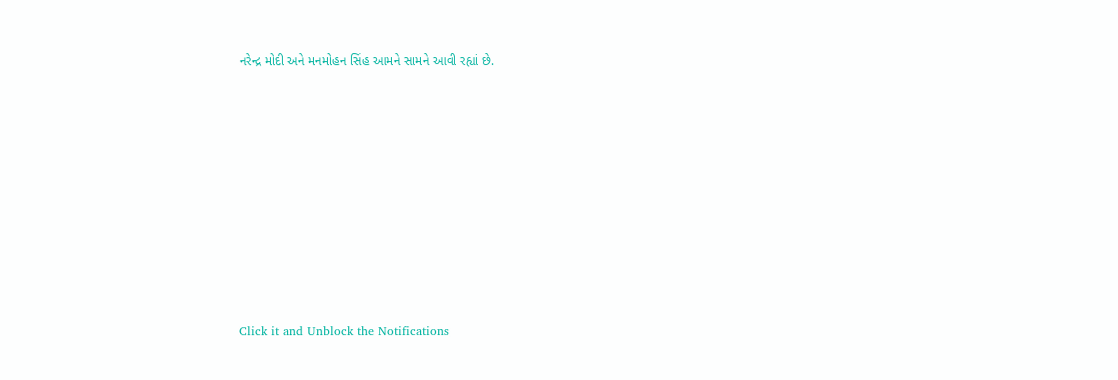નરેન્દ્ર મોદી અને મનમોહન સિંહ આમને સામને આવી રહ્યાં છે.












Click it and Unblock the Notifications